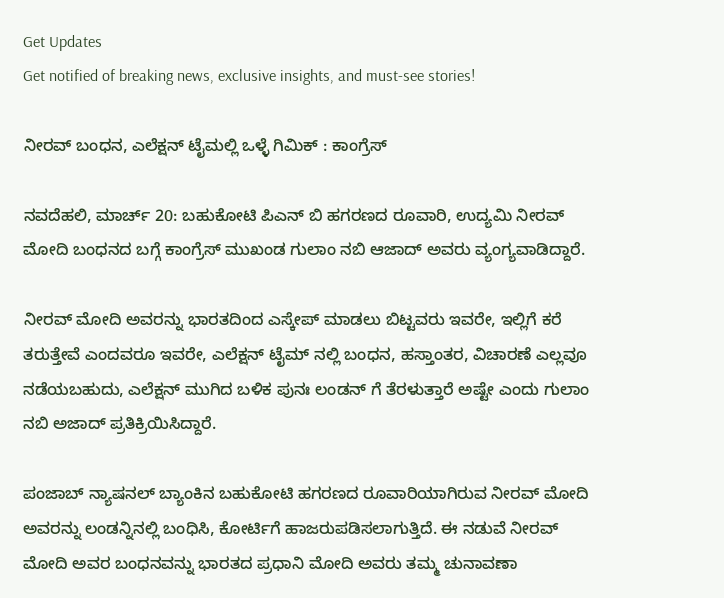Get Updates
Get notified of breaking news, exclusive insights, and must-see stories!

ನೀರವ್ ಬಂಧನ, ಎಲೆಕ್ಷನ್ ಟೈಮಲ್ಲಿ ಒಳ್ಳೆ ಗಿಮಿಕ್ : ಕಾಂಗ್ರೆಸ್

ನವದೆಹಲಿ, ಮಾರ್ಚ್ 20: ಬಹುಕೋಟಿ ಪಿಎನ್ ಬಿ ಹಗರಣದ ರೂವಾರಿ, ಉದ್ಯಮಿ ನೀರವ್ ಮೋದಿ ಬಂಧನದ ಬಗ್ಗೆ ಕಾಂಗ್ರೆಸ್ ಮುಖಂಡ ಗುಲಾಂ ನಬಿ ಆಜಾದ್ ಅವರು ವ್ಯಂಗ್ಯವಾಡಿದ್ದಾರೆ.

ನೀರವ್ ಮೋದಿ ಅವರನ್ನು ಭಾರತದಿಂದ ಎಸ್ಕೇಪ್ ಮಾಡಲು ಬಿಟ್ಟವರು ಇವರೇ, ಇಲ್ಲಿಗೆ ಕರೆ ತರುತ್ತೇವೆ ಎಂದವರೂ ಇವರೇ, ಎಲೆಕ್ಷನ್ ಟೈಮ್ ನಲ್ಲಿ ಬಂಧನ, ಹಸ್ತಾಂತರ, ವಿಚಾರಣೆ ಎಲ್ಲವೂ ನಡೆಯಬಹುದು, ಎಲೆಕ್ಷನ್ ಮುಗಿದ ಬಳಿಕ ಪುನಃ ಲಂಡನ್ ಗೆ ತೆರಳುತ್ತಾರೆ ಅಷ್ಟೇ ಎಂದು ಗುಲಾಂ ನಬಿ ಅಜಾದ್ ಪ್ರತಿಕ್ರಿಯಿಸಿದ್ದಾರೆ.

ಪಂಜಾಬ್ ನ್ಯಾಷನಲ್ ಬ್ಯಾಂಕಿನ ಬಹುಕೋಟಿ ಹಗರಣದ ರೂವಾರಿಯಾಗಿರುವ ನೀರವ್ ಮೋದಿ ಅವರನ್ನು ಲಂಡನ್ನಿನಲ್ಲಿ ಬಂಧಿಸಿ, ಕೋರ್ಟಿಗೆ ಹಾಜರುಪಡಿಸಲಾಗುತ್ತಿದೆ. ಈ ನಡುವೆ ನೀರವ್ ಮೋದಿ ಅವರ ಬಂಧನವನ್ನು ಭಾರತದ ಪ್ರಧಾನಿ ಮೋದಿ ಅವರು ತಮ್ಮ ಚುನಾವಣಾ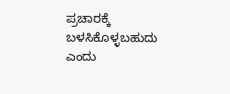ಪ್ರಚಾರಕ್ಕೆ ಬಳಸಿಕೊಳ್ಳಬಹುದು ಎಂದು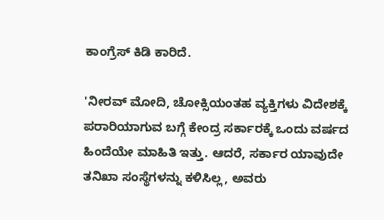ಕಾಂಗ್ರೆಸ್ ಕಿಡಿ ಕಾರಿದೆ.

'ನೀರವ್ ಮೋದಿ, ಚೋಕ್ಸಿಯಂತಹ ವ್ಯಕ್ತಿಗಳು ವಿದೇಶಕ್ಕೆ ಪರಾರಿಯಾಗುವ ಬಗ್ಗೆ ಕೇಂದ್ರ ಸರ್ಕಾರಕ್ಕೆ ಒಂದು ವರ್ಷದ ಹಿಂದೆಯೇ ಮಾಹಿತಿ ಇತ್ತು. ಆದರೆ, ಸರ್ಕಾರ ಯಾವುದೇ ತನಿಖಾ ಸಂಸ್ಥೆಗಳನ್ನು ಕಳಿಸಿಲ್ಲ, ಅವರು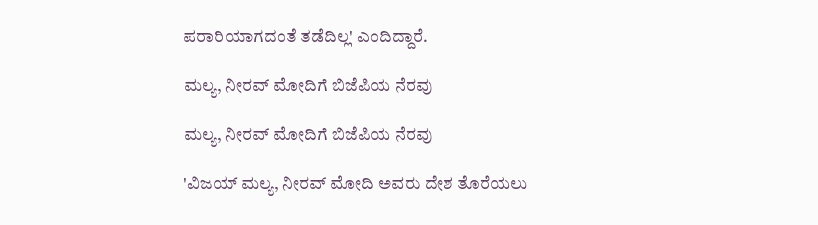ಪರಾರಿಯಾಗದಂತೆ ತಡೆದಿಲ್ಲ' ಎಂದಿದ್ದಾರೆ.

ಮಲ್ಯ, ನೀರವ್ ಮೋದಿಗೆ ಬಿಜೆಪಿಯ ನೆರವು

ಮಲ್ಯ, ನೀರವ್ ಮೋದಿಗೆ ಬಿಜೆಪಿಯ ನೆರವು

'ವಿಜಯ್ ಮಲ್ಯ, ನೀರವ್ ಮೋದಿ ಅವರು ದೇಶ ತೊರೆಯಲು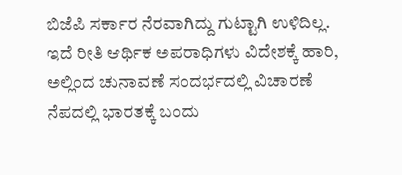ಬಿಜೆಪಿ ಸರ್ಕಾರ ನೆರವಾಗಿದ್ದು ಗುಟ್ಟಾಗಿ ಉಳಿದಿಲ್ಲ. ಇದೆ ರೀತಿ ಆರ್ಥಿಕ ಅಪರಾಧಿಗಳು ವಿದೇಶಕ್ಕೆ ಹಾರಿ, ಅಲ್ಲಿಂದ ಚುನಾವಣೆ ಸಂದರ್ಭದಲ್ಲಿ ವಿಚಾರಣೆ ನೆಪದಲ್ಲಿ ಭಾರತಕ್ಕೆ ಬಂದು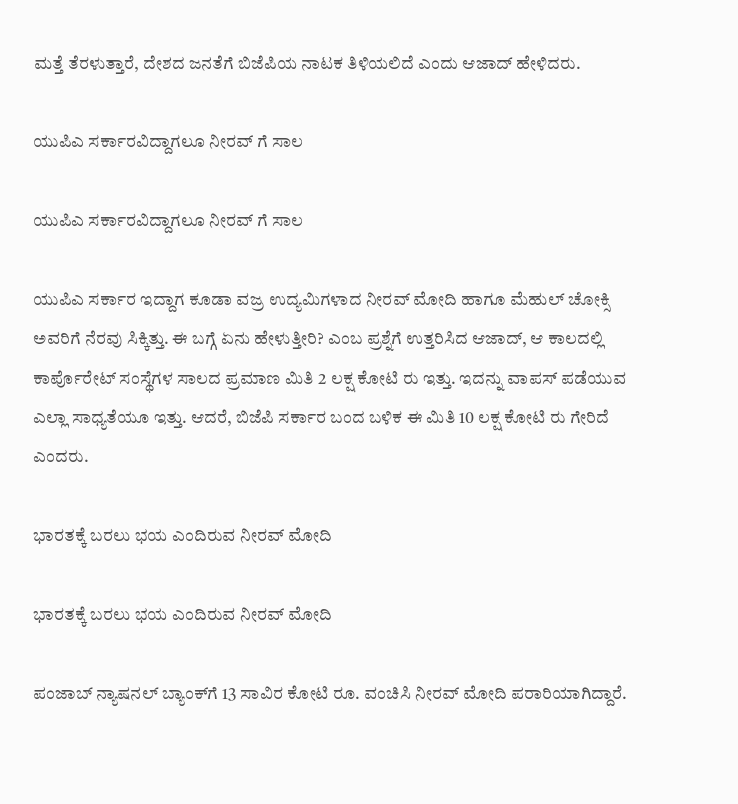ಮತ್ತೆ ತೆರಳುತ್ತಾರೆ, ದೇಶದ ಜನತೆಗೆ ಬಿಜೆಪಿಯ ನಾಟಕ ತಿಳಿಯಲಿದೆ ಎಂದು ಆಜಾದ್ ಹೇಳಿದರು.

ಯುಪಿಎ ಸರ್ಕಾರವಿದ್ದಾಗಲೂ ನೀರವ್ ಗೆ ಸಾಲ

ಯುಪಿಎ ಸರ್ಕಾರವಿದ್ದಾಗಲೂ ನೀರವ್ ಗೆ ಸಾಲ

ಯುಪಿಎ ಸರ್ಕಾರ ಇದ್ದಾಗ ಕೂಡಾ ವಜ್ರ ಉದ್ಯಮಿಗಳಾದ ನೀರವ್ ಮೋದಿ ಹಾಗೂ ಮೆಹುಲ್ ಚೋಕ್ಸಿ ಅವರಿಗೆ ನೆರವು ಸಿಕ್ಕಿತ್ತು. ಈ ಬಗ್ಗೆ ಏನು ಹೇಳುತ್ತೀರಿ? ಎಂಬ ಪ್ರಶ್ನೆಗೆ ಉತ್ತರಿಸಿದ ಆಜಾದ್, ಆ ಕಾಲದಲ್ಲಿ ಕಾರ್ಪೊರೇಟ್ ಸಂಸ್ಥೆಗಳ ಸಾಲದ ಪ್ರಮಾಣ ಮಿತಿ 2 ಲಕ್ಷ ಕೋಟಿ ರು ಇತ್ತು. ಇದನ್ನು ವಾಪಸ್ ಪಡೆಯುವ ಎಲ್ಲಾ ಸಾಧ್ಯತೆಯೂ ಇತ್ತು. ಆದರೆ, ಬಿಜೆಪಿ ಸರ್ಕಾರ ಬಂದ ಬಳಿಕ ಈ ಮಿತಿ 10 ಲಕ್ಷ ಕೋಟಿ ರು ಗೇರಿದೆ ಎಂದರು.

ಭಾರತಕ್ಕೆ ಬರಲು ಭಯ ಎಂದಿರುವ ನೀರವ್ ಮೋದಿ

ಭಾರತಕ್ಕೆ ಬರಲು ಭಯ ಎಂದಿರುವ ನೀರವ್ ಮೋದಿ

ಪಂಜಾಬ್‌ ನ್ಯಾಷನಲ್ ಬ್ಯಾಂಕ್‌ಗೆ 13 ಸಾವಿರ ಕೋಟಿ ರೂ. ವಂಚಿಸಿ ನೀರವ್ ಮೋದಿ ಪರಾರಿಯಾಗಿದ್ದಾರೆ.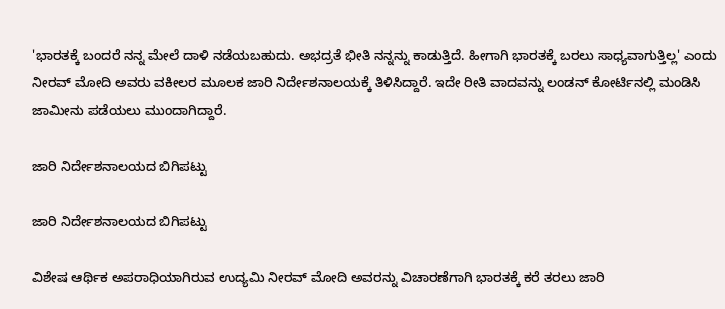'ಭಾರತಕ್ಕೆ ಬಂದರೆ ನನ್ನ ಮೇಲೆ ದಾಳಿ ನಡೆಯಬಹುದು. ಅಭದ್ರತೆ ಭೀತಿ ನನ್ನನ್ನು ಕಾಡುತ್ತಿದೆ. ಹೀಗಾಗಿ ಭಾರತಕ್ಕೆ ಬರಲು ಸಾಧ್ಯವಾಗುತ್ತಿಲ್ಲ' ಎಂದು ನೀರವ್ ಮೋದಿ ಅವರು ವಕೀಲರ ಮೂಲಕ ಜಾರಿ ನಿರ್ದೇಶನಾಲಯಕ್ಕೆ ತಿಳಿಸಿದ್ದಾರೆ. ಇದೇ ರೀತಿ ವಾದವನ್ನು ಲಂಡನ್ ಕೋರ್ಟಿನಲ್ಲಿ ಮಂಡಿಸಿ ಜಾಮೀನು ಪಡೆಯಲು ಮುಂದಾಗಿದ್ದಾರೆ.

ಜಾರಿ ನಿರ್ದೇಶನಾಲಯದ ಬಿಗಿಪಟ್ಟು

ಜಾರಿ ನಿರ್ದೇಶನಾಲಯದ ಬಿಗಿಪಟ್ಟು

ವಿಶೇಷ ಆರ್ಥಿಕ ಅಪರಾಧಿಯಾಗಿರುವ ಉದ್ಯಮಿ ನೀರವ್ ಮೋದಿ ಅವರನ್ನು ವಿಚಾರಣೆಗಾಗಿ ಭಾರತಕ್ಕೆ ಕರೆ ತರಲು ಜಾರಿ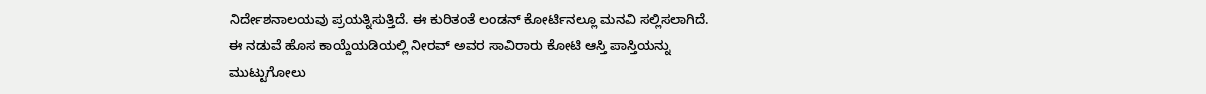ನಿರ್ದೇಶನಾಲಯವು ಪ್ರಯತ್ನಿಸುತ್ತಿದೆ. ಈ ಕುರಿತಂತೆ ಲಂಡನ್ ಕೋರ್ಟಿನಲ್ಲೂ ಮನವಿ ಸಲ್ಲಿಸಲಾಗಿದೆ. ಈ ನಡುವೆ ಹೊಸ ಕಾಯ್ದೆಯಡಿಯಲ್ಲಿ ನೀರವ್ ಅವರ ಸಾವಿರಾರು ಕೋಟಿ ಆಸ್ತಿ ಪಾಸ್ತಿಯನ್ನು ಮುಟ್ಟುಗೋಲು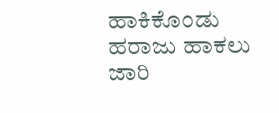ಹಾಕಿಕೊಂಡು ಹರಾಜು ಹಾಕಲು ಜಾರಿ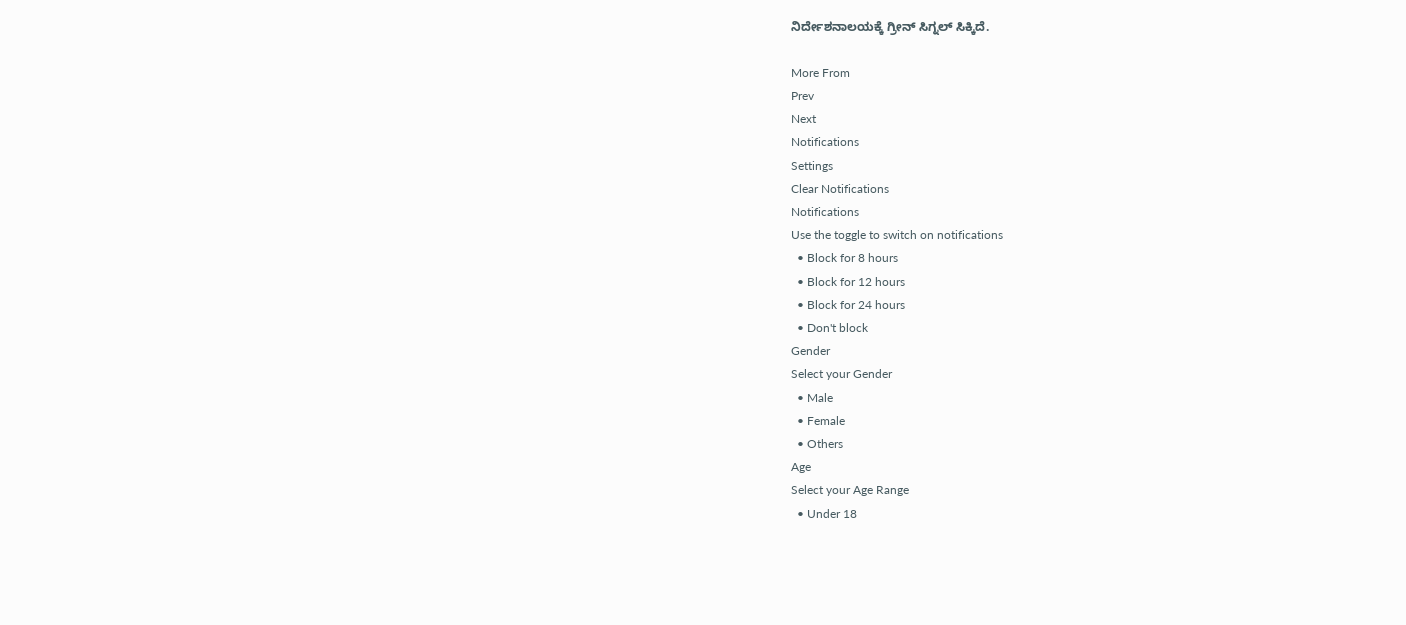ನಿರ್ದೇಶನಾಲಯಕ್ಕೆ ಗ್ರೀನ್ ಸಿಗ್ನಲ್ ಸಿಕ್ಕಿದೆ.

More From
Prev
Next
Notifications
Settings
Clear Notifications
Notifications
Use the toggle to switch on notifications
  • Block for 8 hours
  • Block for 12 hours
  • Block for 24 hours
  • Don't block
Gender
Select your Gender
  • Male
  • Female
  • Others
Age
Select your Age Range
  • Under 18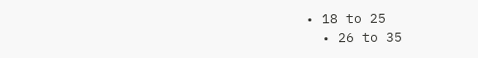• 18 to 25
  • 26 to 35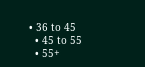• 36 to 45
  • 45 to 55
  • 55+